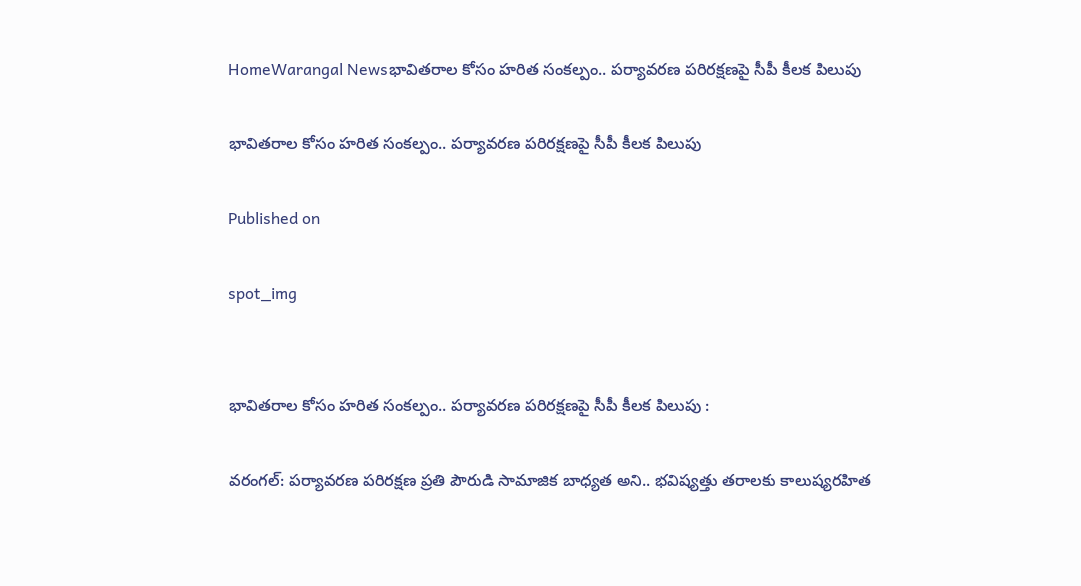HomeWarangal Newsభావితరాల కోసం హరిత సంకల్పం.. పర్యావరణ పరిరక్షణపై సీపీ కీలక పిలుపు

భావితరాల కోసం హరిత సంకల్పం.. పర్యావరణ పరిరక్షణపై సీపీ కీలక పిలుపు

Published on

spot_img


భావితరాల కోసం హరిత సంకల్పం.. పర్యావరణ పరిరక్షణపై సీపీ కీలక పిలుపు :

వరంగల్: పర్యావరణ పరిరక్షణ ప్రతి పౌరుడి సామాజిక బాధ్యత అని.. భవిష్యత్తు తరాలకు కాలుష్యరహిత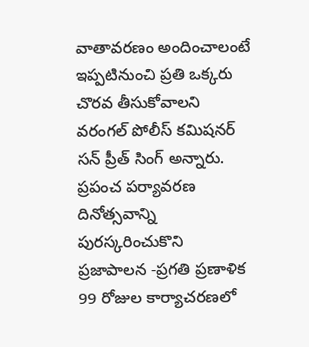వాతావరణం అందించాలంటే ఇప్పటినుంచి ప్రతి ఒక్కరు చొరవ తీసుకోవాలని వరంగల్ పోలీస్ కమిషనర్ సన్ ప్రీత్ సింగ్ అన్నారు. ప్రపంచ పర్యావరణ దినోత్సవాన్ని పురస్కరించుకొని ప్రజాపాలన -ప్రగతి ప్రణాళిక 99 రోజుల కార్యాచరణలో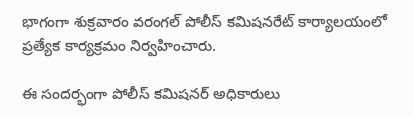భాగంగా శుక్రవారం వరంగల్ పోలీస్ కమిషనరేట్ కార్యాలయంలో ప్రత్యేక కార్యక్రమం నిర్వహించారు.

ఈ సందర్భంగా పోలీస్ కమిషనర్ అధికారులు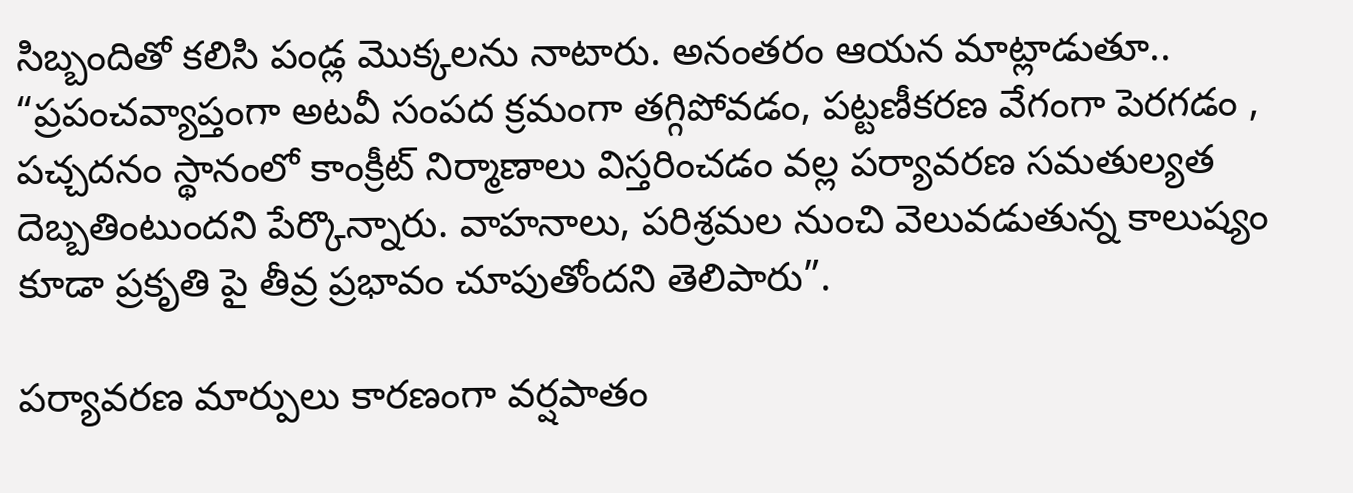సిబ్బందితో కలిసి పండ్ల మొక్కలను నాటారు. అనంతరం ఆయన మాట్లాడుతూ.. “ప్రపంచవ్యాప్తంగా అటవీ సంపద క్రమంగా తగ్గిపోవడం, పట్టణీకరణ వేగంగా పెరగడం , పచ్చదనం స్థానంలో కాంక్రీట్ నిర్మాణాలు విస్తరించడం వల్ల పర్యావరణ సమతుల్యత దెబ్బతింటుందని పేర్కొన్నారు. వాహనాలు, పరిశ్రమల నుంచి వెలువడుతున్న కాలుష్యం కూడా ప్రకృతి పై తీవ్ర ప్రభావం చూపుతోందని తెలిపారు”.

పర్యావరణ మార్పులు కారణంగా వర్షపాతం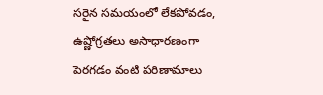సరైన సమయంలో లేకపోవడం, ఉష్ణోగ్రతలు అసాధారణంగా పెరగడం వంటి పరిణామాలు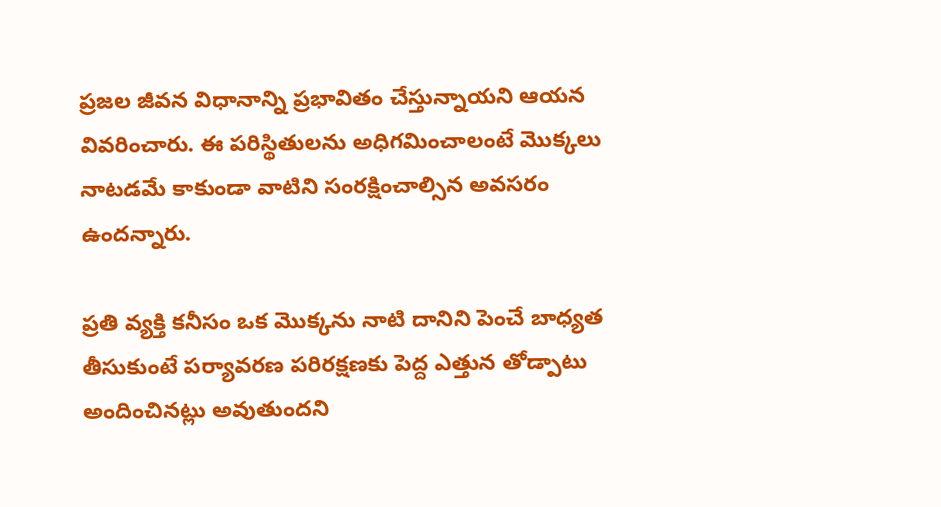ప్రజల జీవన విధానాన్ని ప్రభావితం చేస్తున్నాయని ఆయన వివరించారు. ఈ పరిస్థితులను అధిగమించాలంటే మొక్కలు నాటడమే కాకుండా వాటిని సంరక్షించాల్సిన అవసరం ఉందన్నారు.

ప్రతి వ్యక్తి కనీసం ఒక మొక్కను నాటి దానిని పెంచే బాధ్యత తీసుకుంటే పర్యావరణ పరిరక్షణకు పెద్ద ఎత్తున తోడ్పాటు అందించినట్లు అవుతుందని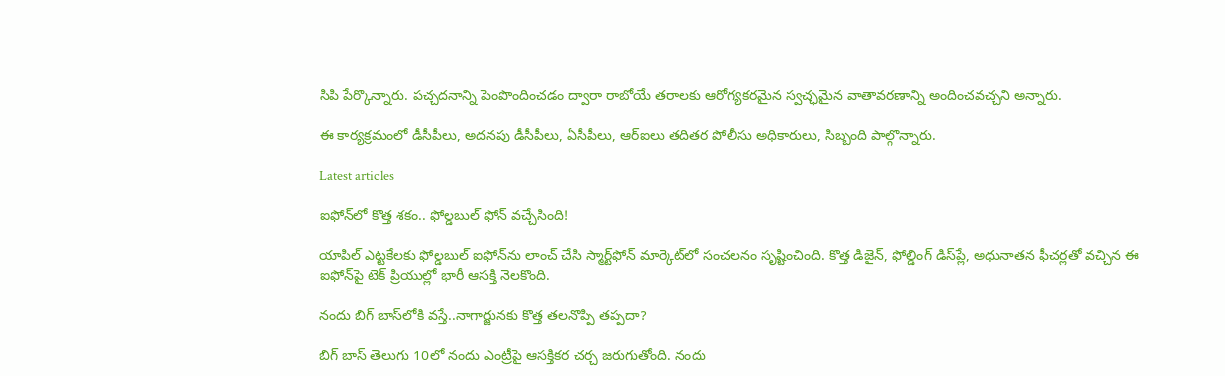సిపి పేర్కొన్నారు. పచ్చదనాన్ని పెంపొందించడం ద్వారా రాబోయే తరాలకు ఆరోగ్యకరమైన స్వచ్ఛమైన వాతావరణాన్ని అందించవచ్చని అన్నారు.

ఈ కార్యక్రమంలో డీసీపీలు, అదనపు డీసీపీలు, ఏసీపీలు, ఆర్‌ఐలు తదితర పోలీసు అధికారులు, సిబ్బంది పాల్గొన్నారు.

Latest articles

ఐఫోన్‌లో కొత్త శకం.. ఫోల్డబుల్ ఫోన్ వచ్చేసింది!

యాపిల్ ఎట్టకేలకు ఫోల్డబుల్ ఐఫోన్‌ను లాంచ్ చేసి స్మార్ట్‌ఫోన్ మార్కెట్‌లో సంచలనం సృష్టించింది. కొత్త డిజైన్, ఫోల్డింగ్ డిస్‌ప్లే, అధునాతన ఫీచర్లతో వచ్చిన ఈ ఐఫోన్‌పై టెక్ ప్రియుల్లో భారీ ఆసక్తి నెలకొంది.

నందు బిగ్ బాస్‌లోకి వస్తే..నాగార్జునకు కొత్త తలనొప్పి తప్పదా?

బిగ్ బాస్ తెలుగు 10లో నందు ఎంట్రీపై ఆసక్తికర చర్చ జరుగుతోంది. నందు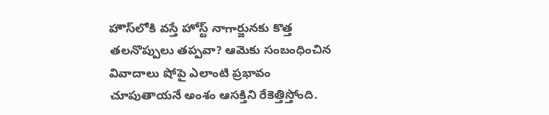హౌస్‌లోకి వస్తే హోస్ట్ నాగార్జునకు కొత్త తలనొప్పులు తప్పవా? ఆమెకు సంబంధించిన వివాదాలు షోపై ఎలాంటి ప్రభావం చూపుతాయనే అంశం ఆసక్తిని రేకెత్తిస్తోంది.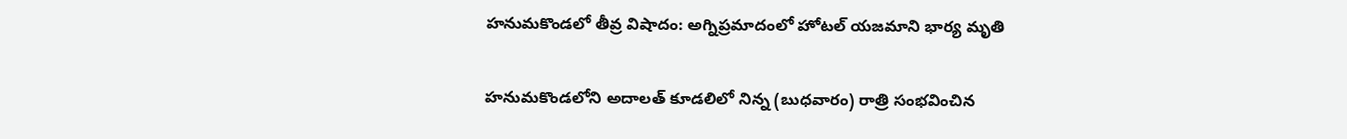హనుమకొండలో తీవ్ర విషాదం: అగ్నిప్రమాదంలో హోటల్ యజమాని భార్య మృతి

హనుమకొండలోని అదాలత్ కూడలిలో నిన్న (బుధవారం) రాత్రి సంభవించిన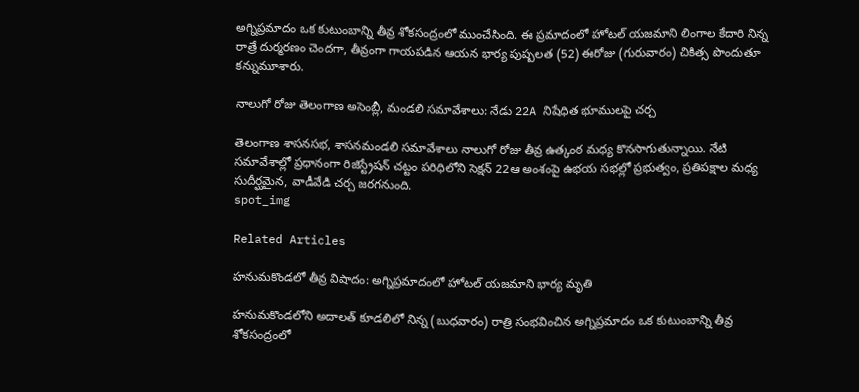అగ్నిప్రమాదం ఒక కుటుంబాన్ని తీవ్ర శోకసంద్రంలో ముంచేసింది. ఈ ప్రమాదంలో హోటల్ యజమాని లింగాల కేదారి నిన్న రాత్రే దుర్మరణం చెందగా, తీవ్రంగా గాయపడిన ఆయన భార్య పుష్పలత (52) ఈరోజు (గురువారం) చికిత్స పొందుతూ కన్నుమూశారు.

నాలుగో రోజు తెలంగాణ అసెంబ్లీ, మండలి సమావేశాలు: నేడు 22A నిషేధిత భూములపై చర్చ

తెలంగాణ శాసనసభ, శాసనమండలి సమావేశాలు నాలుగో రోజు తీవ్ర ఉత్కంఠ మధ్య కొనసాగుతున్నాయి. నేటి సమావేశాల్లో ప్రధానంగా రిజిస్ట్రేషన్ చట్టం పరిధిలోని సెక్షన్ 22ఆ అంశంపై ఉభయ సభల్లో ప్రభుత్వం, ప్రతిపక్షాల మధ్య సుదీర్ఘమైన, వాడీవేడి చర్చ జరగనుంది.
spot_img

Related Articles

హనుమకొండలో తీవ్ర విషాదం: అగ్నిప్రమాదంలో హోటల్ యజమాని భార్య మృతి

హనుమకొండలోని అదాలత్ కూడలిలో నిన్న (బుధవారం) రాత్రి సంభవించిన అగ్నిప్రమాదం ఒక కుటుంబాన్ని తీవ్ర శోకసంద్రంలో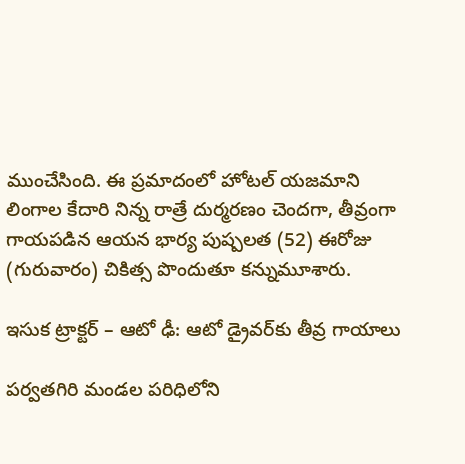ముంచేసింది. ఈ ప్రమాదంలో హోటల్ యజమాని లింగాల కేదారి నిన్న రాత్రే దుర్మరణం చెందగా, తీవ్రంగా గాయపడిన ఆయన భార్య పుష్పలత (52) ఈరోజు (గురువారం) చికిత్స పొందుతూ కన్నుమూశారు.

ఇసుక ట్రాక్టర్ – ఆటో ఢీ: ఆటో డ్రైవర్‌కు తీవ్ర గాయాలు

పర్వతగిరి మండల పరిధిలోని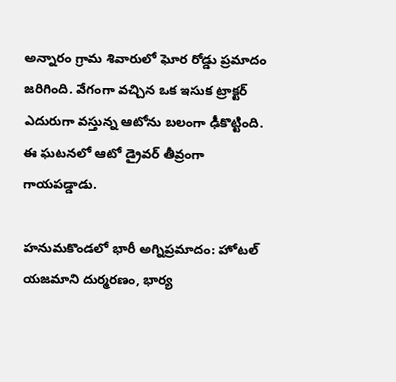అన్నారం గ్రామ శివారులో ఘోర రోడ్డు ప్రమాదం జరిగింది. వేగంగా వచ్చిన ఒక ఇసుక ట్రాక్టర్ ఎదురుగా వస్తున్న ఆటోను బలంగా ఢీకొట్టింది. ఈ ఘటనలో ఆటో డ్రైవర్ తీవ్రంగా గాయపడ్డాడు.

హనుమకొండలో భారీ అగ్నిప్రమాదం: హోటల్ యజమాని దుర్మరణం, భార్య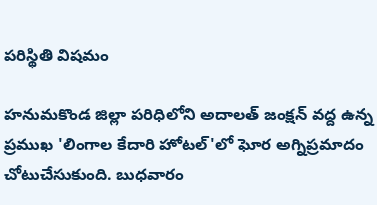పరిస్థితి విషమం

హనుమకొండ జిల్లా పరిధిలోని అదాలత్ జంక్షన్ వద్ద ఉన్న ప్రముఖ 'లింగాల కేదారి హోటల్'లో ఘోర అగ్నిప్రమాదం చోటుచేసుకుంది. బుధవారం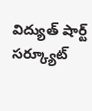విద్యుత్ షార్ట్ సర్క్యూట్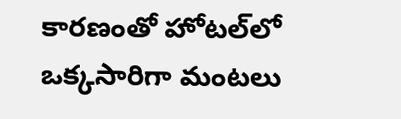కారణంతో హోటల్‌లో ఒక్కసారిగా మంటలు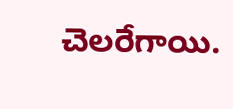చెలరేగాయి.